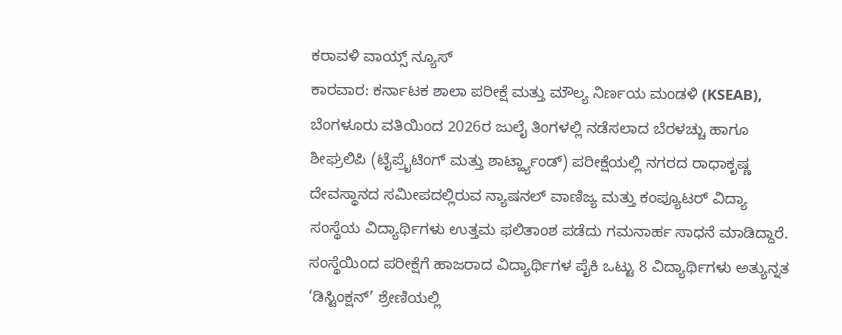ಕರಾವಳಿ ವಾಯ್ಸ್ ನ್ಯೂಸ್
ಕಾರವಾರ: ಕರ್ನಾಟಕ ಶಾಲಾ ಪರೀಕ್ಷೆ ಮತ್ತು ಮೌಲ್ಯ ನಿರ್ಣಯ ಮಂಡಳಿ (KSEAB), ಬೆಂಗಳೂರು ವತಿಯಿಂದ 2026ರ ಜುಲೈ ತಿಂಗಳಲ್ಲಿ ನಡೆಸಲಾದ ಬೆರಳಚ್ಚು ಹಾಗೂ ಶೀಘ್ರಲಿಪಿ (ಟೈಪ್ರೈಟಿಂಗ್ ಮತ್ತು ಶಾರ್ಟ್ಹ್ಯಾಂಡ್) ಪರೀಕ್ಷೆಯಲ್ಲಿ ನಗರದ ರಾಧಾಕೃಷ್ಣ ದೇವಸ್ಥಾನದ ಸಮೀಪದಲ್ಲಿರುವ ನ್ಯಾಷನಲ್ ವಾಣಿಜ್ಯ ಮತ್ತು ಕಂಪ್ಯೂಟರ್ ವಿದ್ಯಾ ಸಂಸ್ಥೆಯ ವಿದ್ಯಾರ್ಥಿಗಳು ಉತ್ತಮ ಫಲಿತಾಂಶ ಪಡೆದು ಗಮನಾರ್ಹ ಸಾಧನೆ ಮಾಡಿದ್ದಾರೆ.
ಸಂಸ್ಥೆಯಿಂದ ಪರೀಕ್ಷೆಗೆ ಹಾಜರಾದ ವಿದ್ಯಾರ್ಥಿಗಳ ಪೈಕಿ ಒಟ್ಟು 8 ವಿದ್ಯಾರ್ಥಿಗಳು ಅತ್ಯುನ್ನತ ‘ಡಿಸ್ಟಿಂಕ್ಷನ್’ ಶ್ರೇಣಿಯಲ್ಲಿ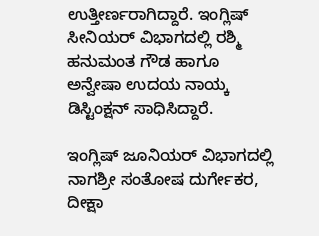ಉತ್ತೀರ್ಣರಾಗಿದ್ದಾರೆ. ಇಂಗ್ಲಿಷ್ ಸೀನಿಯರ್ ವಿಭಾಗದಲ್ಲಿ ರಶ್ಮಿ ಹನುಮಂತ ಗೌಡ ಹಾಗೂ ಅನ್ವೇಷಾ ಉದಯ ನಾಯ್ಕ ಡಿಸ್ಟಿಂಕ್ಷನ್ ಸಾಧಿಸಿದ್ದಾರೆ.

ಇಂಗ್ಲಿಷ್ ಜೂನಿಯರ್ ವಿಭಾಗದಲ್ಲಿ ನಾಗಶ್ರೀ ಸಂತೋಷ ದುರ್ಗೇಕರ, ದೀಕ್ಷಾ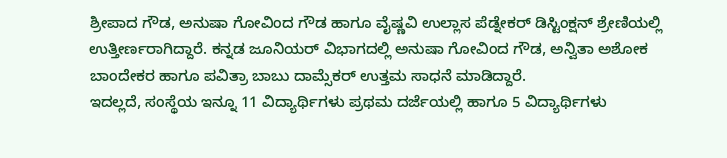ಶ್ರೀಪಾದ ಗೌಡ, ಅನುಷಾ ಗೋವಿಂದ ಗೌಡ ಹಾಗೂ ವೈಷ್ಣವಿ ಉಲ್ಲಾಸ ಪೆಡ್ನೇಕರ್ ಡಿಸ್ಟಿಂಕ್ಷನ್ ಶ್ರೇಣಿಯಲ್ಲಿ ಉತ್ತೀರ್ಣರಾಗಿದ್ದಾರೆ. ಕನ್ನಡ ಜೂನಿಯರ್ ವಿಭಾಗದಲ್ಲಿ ಅನುಷಾ ಗೋವಿಂದ ಗೌಡ, ಅನ್ವಿತಾ ಅಶೋಕ ಬಾಂದೇಕರ ಹಾಗೂ ಪವಿತ್ರಾ ಬಾಬು ದಾಮ್ಸೆಕರ್ ಉತ್ತಮ ಸಾಧನೆ ಮಾಡಿದ್ದಾರೆ.
ಇದಲ್ಲದೆ, ಸಂಸ್ಥೆಯ ಇನ್ನೂ 11 ವಿದ್ಯಾರ್ಥಿಗಳು ಪ್ರಥಮ ದರ್ಜೆಯಲ್ಲಿ ಹಾಗೂ 5 ವಿದ್ಯಾರ್ಥಿಗಳು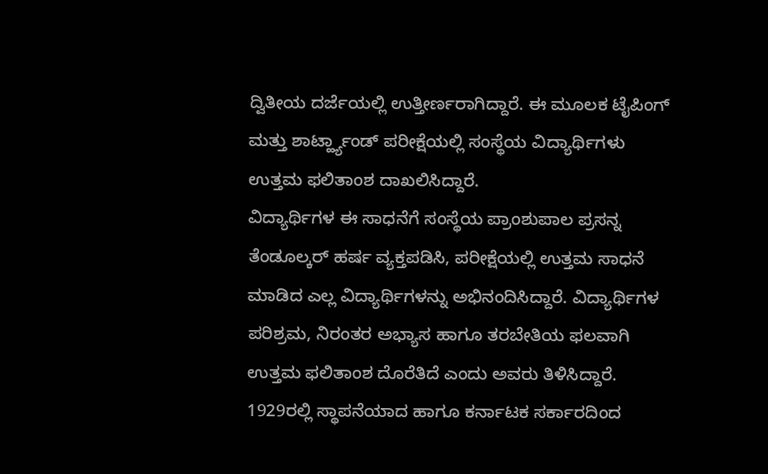ದ್ವಿತೀಯ ದರ್ಜೆಯಲ್ಲಿ ಉತ್ತೀರ್ಣರಾಗಿದ್ದಾರೆ. ಈ ಮೂಲಕ ಟೈಪಿಂಗ್ ಮತ್ತು ಶಾರ್ಟ್ಹ್ಯಾಂಡ್ ಪರೀಕ್ಷೆಯಲ್ಲಿ ಸಂಸ್ಥೆಯ ವಿದ್ಯಾರ್ಥಿಗಳು ಉತ್ತಮ ಫಲಿತಾಂಶ ದಾಖಲಿಸಿದ್ದಾರೆ.
ವಿದ್ಯಾರ್ಥಿಗಳ ಈ ಸಾಧನೆಗೆ ಸಂಸ್ಥೆಯ ಪ್ರಾಂಶುಪಾಲ ಪ್ರಸನ್ನ ತೆಂಡೂಲ್ಕರ್ ಹರ್ಷ ವ್ಯಕ್ತಪಡಿಸಿ, ಪರೀಕ್ಷೆಯಲ್ಲಿ ಉತ್ತಮ ಸಾಧನೆ ಮಾಡಿದ ಎಲ್ಲ ವಿದ್ಯಾರ್ಥಿಗಳನ್ನು ಅಭಿನಂದಿಸಿದ್ದಾರೆ. ವಿದ್ಯಾರ್ಥಿಗಳ ಪರಿಶ್ರಮ, ನಿರಂತರ ಅಭ್ಯಾಸ ಹಾಗೂ ತರಬೇತಿಯ ಫಲವಾಗಿ ಉತ್ತಮ ಫಲಿತಾಂಶ ದೊರೆತಿದೆ ಎಂದು ಅವರು ತಿಳಿಸಿದ್ದಾರೆ.
1929ರಲ್ಲಿ ಸ್ಥಾಪನೆಯಾದ ಹಾಗೂ ಕರ್ನಾಟಕ ಸರ್ಕಾರದಿಂದ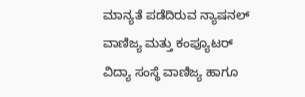ಮಾನ್ಯತೆ ಪಡೆದಿರುವ ನ್ಯಾಷನಲ್ ವಾಣಿಜ್ಯ ಮತ್ತು ಕಂಪ್ಯೂಟರ್ ವಿದ್ಯಾ ಸಂಸ್ಥೆ ವಾಣಿಜ್ಯ ಹಾಗೂ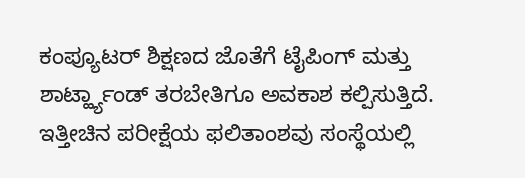ಕಂಪ್ಯೂಟರ್ ಶಿಕ್ಷಣದ ಜೊತೆಗೆ ಟೈಪಿಂಗ್ ಮತ್ತು ಶಾರ್ಟ್ಹ್ಯಾಂಡ್ ತರಬೇತಿಗೂ ಅವಕಾಶ ಕಲ್ಪಿಸುತ್ತಿದೆ. ಇತ್ತೀಚಿನ ಪರೀಕ್ಷೆಯ ಫಲಿತಾಂಶವು ಸಂಸ್ಥೆಯಲ್ಲಿ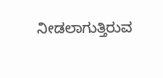ನೀಡಲಾಗುತ್ತಿರುವ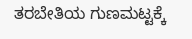ತರಬೇತಿಯ ಗುಣಮಟ್ಟಕ್ಕೆ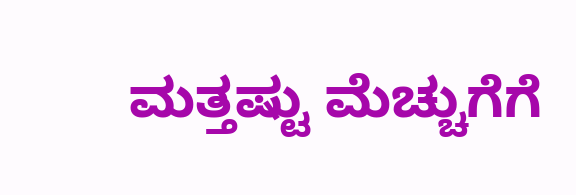ಮತ್ತಷ್ಟು ಮೆಚ್ಚುಗೆಗೆ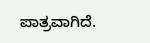ಪಾತ್ರವಾಗಿದೆ.